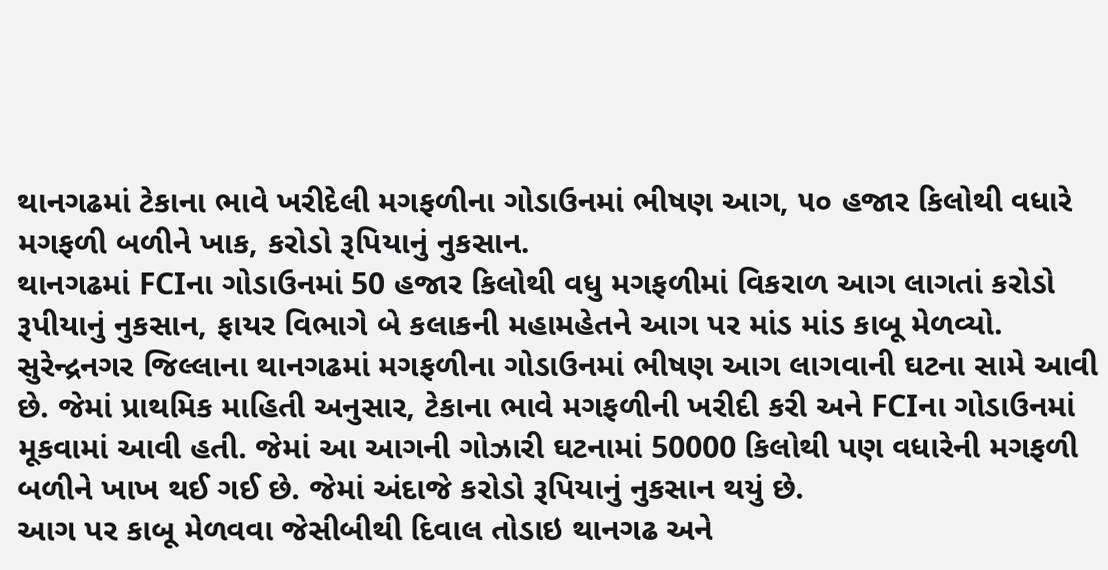થાનગઢમાં ટેકાના ભાવે ખરીદેલી મગફળીના ગોડાઉનમાં ભીષણ આગ, ૫૦ હજાર કિલોથી વધારે મગફળી બળીને ખાક, કરોડો રૂપિયાનું નુકસાન.
થાનગઢમાં FCIના ગોડાઉનમાં 50 હજાર કિલોથી વધુ મગફળીમાં વિકરાળ આગ લાગતાં કરોડો રૂપીયાનું નુકસાન, ફાયર વિભાગે બે કલાકની મહામહેતને આગ પર માંડ માંડ કાબૂ મેળવ્યો.
સુરેન્દ્રનગર જિલ્લાના થાનગઢમાં મગફળીના ગોડાઉનમાં ભીષણ આગ લાગવાની ઘટના સામે આવી છે. જેમાં પ્રાથમિક માહિતી અનુસાર, ટેકાના ભાવે મગફળીની ખરીદી કરી અને FCIના ગોડાઉનમાં મૂકવામાં આવી હતી. જેમાં આ આગની ગોઝારી ઘટનામાં 50000 કિલોથી પણ વધારેની મગફળી બળીને ખાખ થઈ ગઈ છે. જેમાં અંદાજે કરોડો રૂપિયાનું નુકસાન થયું છે.
આગ પર કાબૂ મેળવવા જેસીબીથી દિવાલ તોડાઇ થાનગઢ અને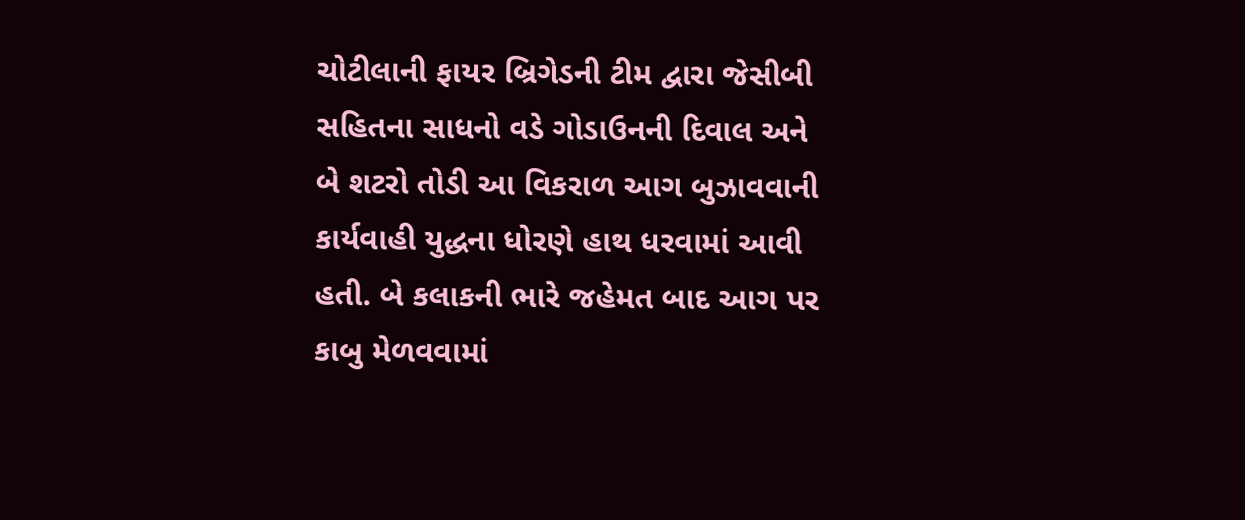ચોટીલાની ફાયર બ્રિગેડની ટીમ દ્વારા જેસીબી સહિતના સાધનો વડે ગોડાઉનની દિવાલ અને બે શટરો તોડી આ વિકરાળ આગ બુઝાવવાની કાર્યવાહી યુદ્ધના ધોરણે હાથ ધરવામાં આવી હતી. બે કલાકની ભારે જહેમત બાદ આગ પર કાબુ મેળવવામાં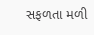સફળતા મળી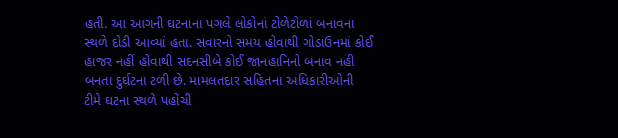હતી. આ આગની ઘટનાના પગલે લોકોનાં ટોળેટોળાં બનાવના સ્થળે દોડી આવ્યાં હતા. સવારનો સમય હોવાથી ગોડાઉનમાં કોઈ હાજર નહીં હોવાથી સદનસીબે કોઈ જાનહાનિનો બનાવ નહી બનતા દુર્ઘટના ટળી છે. મામલતદાર સહિતના અધિકારીઓની ટીમે ઘટના સ્થળે પહોંચી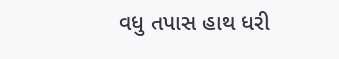વધુ તપાસ હાથ ધરી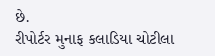છે.
રીપોર્ટર મુનાફ કલાડિયા ચોટીલા